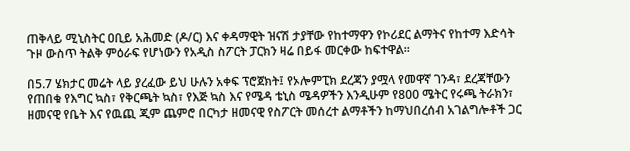ጠቅላይ ሚኒስትር ዐቢይ አሕመድ (ዶ/ር) እና ቀዳማዊት ዝናሽ ታያቸው የከተማዋን የኮሪደር ልማትና የከተማ እድሳት ጉዞ ውስጥ ትልቅ ምዕራፍ የሆነውን የአዲስ ስፖርት ፓርክን ዛሬ በይፋ መርቀው ከፍተዋል።

በ5.7 ሄክታር መሬት ላይ ያረፈው ይህ ሁሉን አቀፍ ፕሮጀክት፤ የኦሎምፒክ ደረጃን ያሟላ የመዋኛ ገንዳ፣ ደረጃቸውን የጠበቁ የእግር ኳስ፣ የቅርጫት ኳስ፣ የእጅ ኳስ እና የሜዳ ቴኒስ ሜዳዎችን እንዲሁም የ800 ሜትር የሩጫ ትራክን፣ ዘመናዊ የቤት እና የዉጪ ጂም ጨምሮ በርካታ ዘመናዊ የስፖርት መሰረተ ልማቶችን ከማህበረሰብ አገልግሎቶች ጋር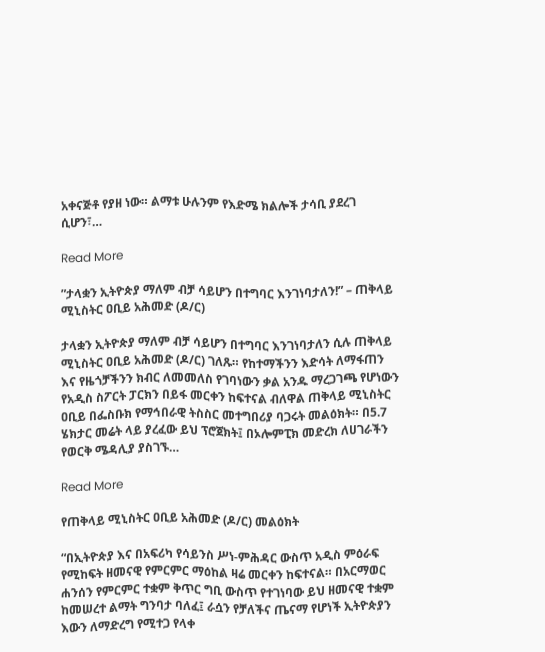አቀናጅቶ የያዘ ነው። ልማቱ ሁሉንም የእድሜ ክልሎች ታሳቢ ያደረገ ሲሆን፣…

Read More

”ታላቋን ኢትዮጵያ ማለም ብቻ ሳይሆን በተግባር እንገነባታለን!” – ጠቅላይ ሚኒስትር ዐቢይ አሕመድ (ዶ/ር)

ታላቋን ኢትዮጵያ ማለም ብቻ ሳይሆን በተግባር እንገነባታለን ሲሉ ጠቅላይ ሚኒስትር ዐቢይ አሕመድ (ዶ/ር) ገለጹ። የከተማችንን እድሳት ለማፋጠን እና የዜጎቻችንን ክብር ለመመለስ የገባነውን ቃል አንዱ ማረጋገጫ የሆነውን የአዲስ ስፖርት ፓርክን በይፋ መርቀን ከፍተናል ብለዋል ጠቅላይ ሚኒስትር ዐቢይ በፌስቡክ የማኅበራዊ ትስስር መተግበሪያ ባጋሩት መልዕክት። በ5.7 ሄክታር መሬት ላይ ያረፈው ይህ ፕሮጀክት፤ በኦሎምፒክ መድረክ ለሀገራችን የወርቅ ሜዳሊያ ያስገኙ…

Read More

የጠቅላይ ሚኒስትር ዐቢይ አሕመድ (ዶ/ር) መልዕክት

“በኢትዮጵያ እና በአፍሪካ የሳይንስ ሥነ-ምሕዳር ውስጥ አዲስ ምዕራፍ የሚከፍት ዘመናዊ የምርምር ማዕከል ዛሬ መርቀን ከፍተናል። በአርማወር ሐንሰን የምርምር ተቋም ቅጥር ግቢ ውስጥ የተገነባው ይህ ዘመናዊ ተቋም ከመሠረተ ልማት ግንባታ ባለፈ፤ ራሷን የቻለችና ጤናማ የሆነች ኢትዮጵያን እውን ለማድረግ የሚተጋ የላቀ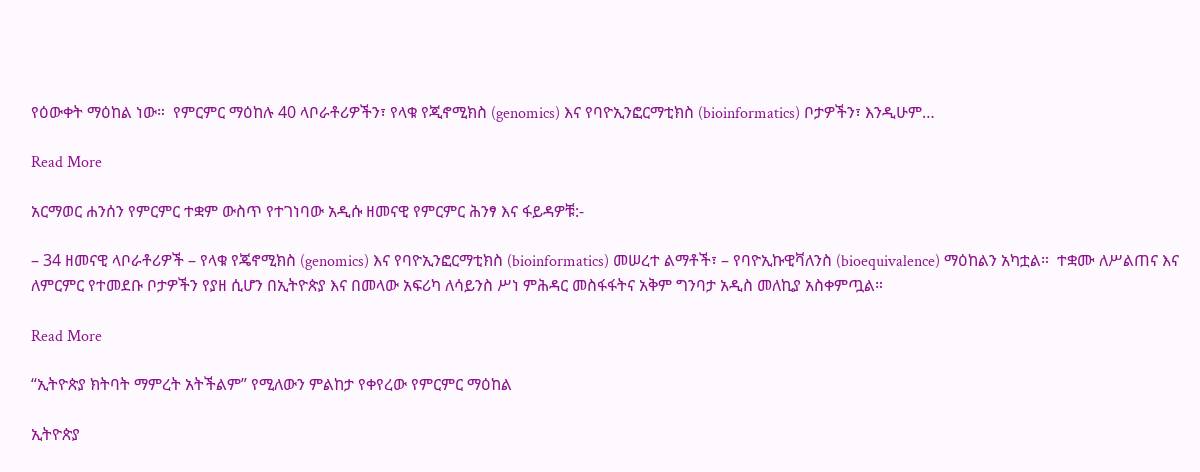የዕውቀት ማዕከል ነው።  የምርምር ማዕከሉ 40 ላቦራቶሪዎችን፣ የላቁ የጂኖሚክስ (genomics) እና የባዮኢንፎርማቲክስ (bioinformatics) ቦታዎችን፣ እንዲሁም…

Read More

አርማወር ሐንሰን የምርምር ተቋም ውስጥ የተገነባው አዲሱ ዘመናዊ የምርምር ሕንፃ እና ፋይዳዎቹ:-

– 34 ዘመናዊ ላቦራቶሪዎች – የላቁ የጄኖሚክስ (genomics) እና የባዮኢንፎርማቲክስ (bioinformatics) መሠረተ ልማቶች፣ – የባዮኢኩዊቫለንስ (bioequivalence) ማዕከልን አካቷል።  ተቋሙ ለሥልጠና እና ለምርምር የተመደቡ ቦታዎችን የያዘ ሲሆን በኢትዮጵያ እና በመላው አፍሪካ ለሳይንስ ሥነ ምሕዳር መስፋፋትና አቅም ግንባታ አዲስ መለኪያ አስቀምጧል።

Read More

“ኢትዮጵያ ክትባት ማምረት አትችልም” የሚለውን ምልከታ የቀየረው የምርምር ማዕከል

ኢትዮጵያ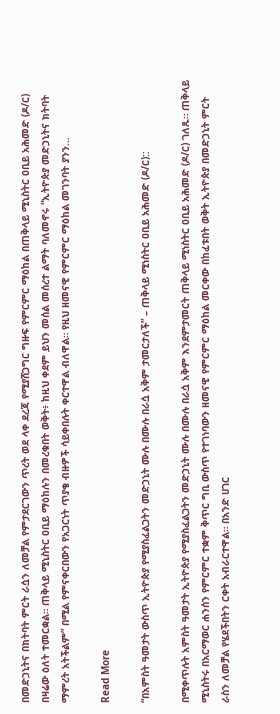በመድኃኒትና በክትባት ምርት ራሷን ለመቻል የምታደርገውን ጥረት ወደ ላቀ ደረጃ የሚያሸጋግር ግዙፍ የምርምር ማዕከል በጠቅላይ ሚኒስትር ዐቢይ አሕመድ (ዶ/ር) በዛሬው ዕለት ተመርቋል። ጠቅላይ ሚኒስትር ዐቢይ ማዕከሉን በመረቁበት ወቅት፥ ከዚህ ቀደም ይህን መሰል መሰረተ ልማት ባለመኖሩ “ኢትዮጵያ መድኃኒትና ክትባት ማምረት አትችልም” በሚል የምናቀርበውን የአጋርነት ጥያቄ ብዙዎች ሳይቀበሉት ቀርተዋል ብለዋል። የዚህ ዘመናዊ የምርምር ማዕከል መገንባት ያንን…

Read More

“በአምስት ዓመታት ውስጥ ኢትዮጵያ የሚያስፈልጋትን መድኃኒት ሙሉ በሙሉ በራሷ አቅም ታመርታለች” – ጠቅላይ ሚነስትር ዐቢይ አሕመድ (ዶ/ር)::

በሚቀጥሉት አምስት ዓመታት ኢትዮጵያ የሚያስፈልጋትን መድኃኒት ሙሉ በሙሉ በራሷ አቅም እንደምታመርት ጠቅላይ ሚነስትር ዐቢይ አሕመድ (ዶ/ር) ገለጹ። ጠቅላይ ሚኒስትሩ በአርማወር ሐንሰን የምርምር ተቋም ቅጥር ግቢ ውስጥ የተገነባውን ዘመናዊ የምርምር ማዕከል መርቀው በከፈቱበት ወቅት ኢትዮጵያ በመድኃኒት ምርት ራስን ለመቻል የሄደችበትን ርቀት አብራርተዋል። በአንድ ሀገር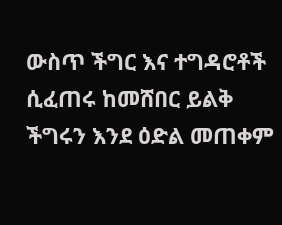ውስጥ ችግር እና ተግዳሮቶች ሲፈጠሩ ከመሸበር ይልቅ ችግሩን እንደ ዕድል መጠቀም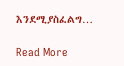እንደሚያስፈልግ…

Read More